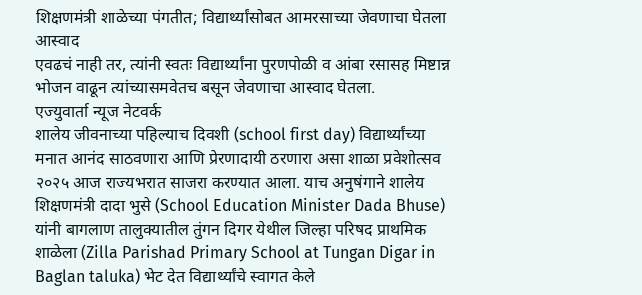शिक्षणमंत्री शाळेच्या पंगतीत; विद्यार्थ्यांसोबत आमरसाच्या जेवणाचा घेतला आस्वाद
एवढचं नाही तर, त्यांनी स्वतः विद्यार्थ्यांना पुरणपोळी व आंबा रसासह मिष्टान्न भोजन वाढून त्यांच्यासमवेतच बसून जेवणाचा आस्वाद घेतला.
एज्युवार्ता न्यूज नेटवर्क
शालेय जीवनाच्या पहिल्याच दिवशी (school first day) विद्यार्थ्यांच्या मनात आनंद साठवणारा आणि प्रेरणादायी ठरणारा असा शाळा प्रवेशोत्सव २०२५ आज राज्यभरात साजरा करण्यात आला. याच अनुषंगाने शालेय शिक्षणमंत्री दादा भुसे (School Education Minister Dada Bhuse) यांनी बागलाण तालुक्यातील तुंगन दिगर येथील जिल्हा परिषद प्राथमिक शाळेला (Zilla Parishad Primary School at Tungan Digar in Baglan taluka) भेट देत विद्यार्थ्यांचे स्वागत केले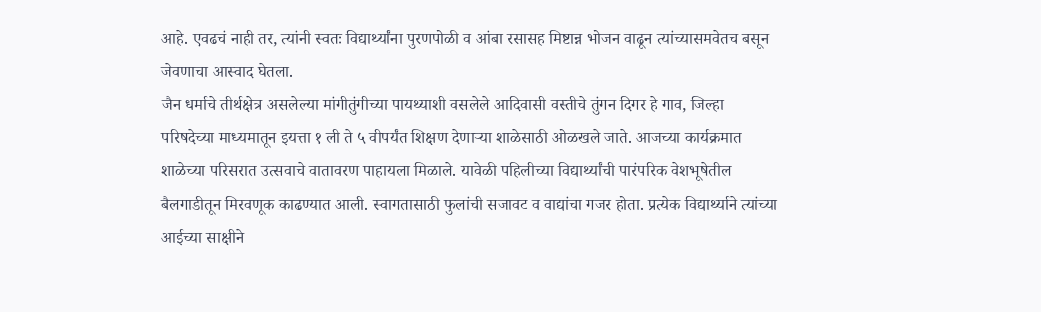आहे. एवढचं नाही तर, त्यांनी स्वतः विद्यार्थ्यांना पुरणपोळी व आंबा रसासह मिष्टान्न भोजन वाढून त्यांच्यासमवेतच बसून जेवणाचा आस्वाद घेतला.
जैन धर्माचे तीर्थक्षेत्र असलेल्या मांगीतुंगीच्या पायथ्याशी वसलेले आदिवासी वस्तीचे तुंगन दिगर हे गाव, जिल्हा परिषदेच्या माध्यमातून इयत्ता १ ली ते ५ वीपर्यंत शिक्षण देणाऱ्या शाळेसाठी ओळखले जाते. आजच्या कार्यक्रमात शाळेच्या परिसरात उत्सवाचे वातावरण पाहायला मिळाले. यावेळी पहिलीच्या विद्यार्थ्यांची पारंपरिक वेशभूषेतील बैलगाडीतून मिरवणूक काढण्यात आली. स्वागतासाठी फुलांची सजावट व वाद्यांचा गजर होता. प्रत्येक विद्यार्थ्याने त्यांच्या आईच्या साक्षीने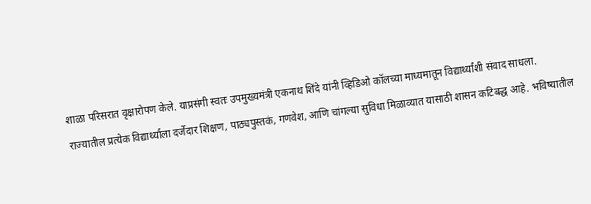शाळा परिसरात वृक्षारोपण केले. याप्रसंगी स्वतः उपमुख्यमंत्री एकनाथ शिंदे यांनी व्हिडिओ कॉलच्या माध्यमातून विद्यार्थ्यांशी संवाद साधला.
राज्यातील प्रत्येक विद्यार्थ्याला दर्जेदार शिक्षण, पाठ्यपुस्तकं, गणवेश, आणि चांगल्या सुविधा मिळाव्यात यासाठी शासन कटिबद्ध आहे. भविष्यातील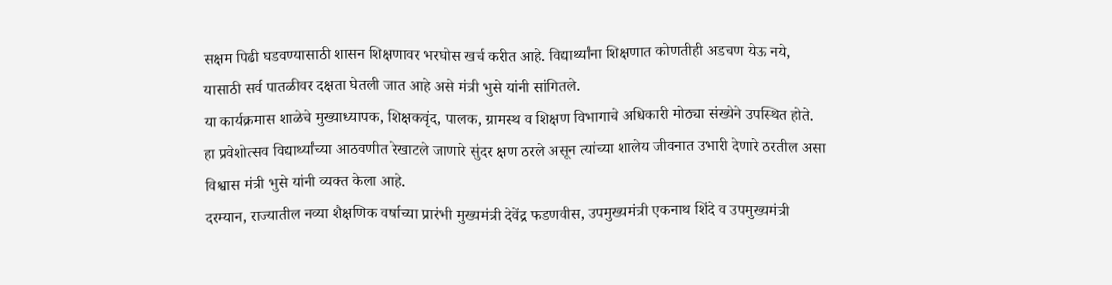सक्षम पिढी घडवण्यासाठी शासन शिक्षणावर भरघोस खर्च करीत आहे. विद्यार्थ्यांना शिक्षणात कोणतीही अडचण येऊ नये, यासाठी सर्व पातळीवर दक्षता घेतली जात आहे असे मंत्री भुसे यांनी सांगितले.
या कार्यक्रमास शाळेचे मुख्याध्यापक, शिक्षकवृंद, पालक, ग्रामस्थ व शिक्षण विभागाचे अधिकारी मोठ्या संख्येने उपस्थित होते. हा प्रवेशोत्सव विद्यार्थ्यांच्या आठवणीत रेखाटले जाणारे सुंदर क्षण ठरले असून त्यांच्या शालेय जीवनात उभारी देणारे ठरतील असा विश्वास मंत्री भुसे यांनी व्यक्त केला आहे.
दरम्यान, राज्यातील नव्या शैक्षणिक वर्षाच्या प्रारंभी मुख्यमंत्री देवेंद्र फडणवीस, उपमुख्यमंत्री एकनाथ शिंदे व उपमुख्यमंत्री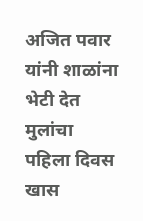अजित पवार यांनी शाळांना भेटी देत मुलांचा पहिला दिवस खास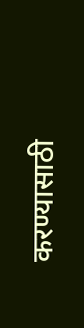करण्यासाठी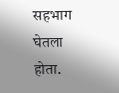सहभाग घेतला होता.